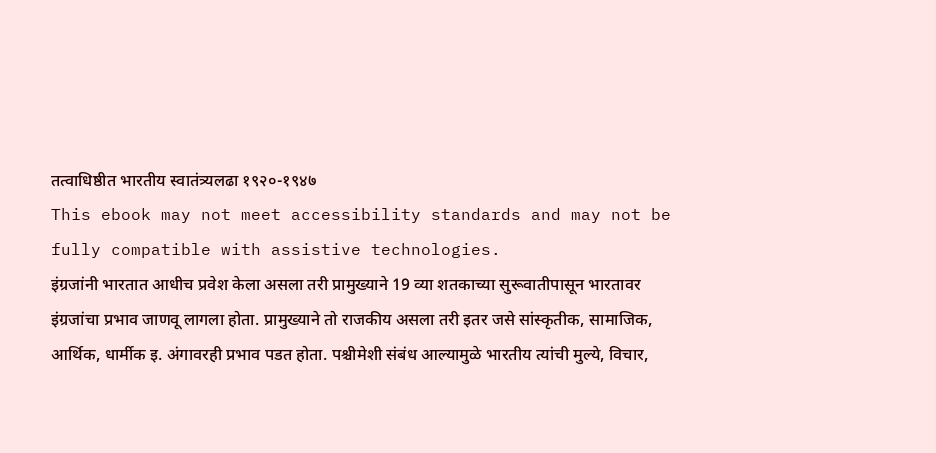तत्वाधिष्ठीत भारतीय स्वातंत्र्यलढा १९२०-१९४७
This ebook may not meet accessibility standards and may not be fully compatible with assistive technologies.
इंग्रजांनी भारतात आधीच प्रवेश केला असला तरी प्रामुख्याने 19 व्या शतकाच्या सुरूवातीपासून भारतावर इंग्रजांचा प्रभाव जाणवू लागला होता. प्रामुख्याने तो राजकीय असला तरी इतर जसे सांस्कृतीक, सामाजिक, आर्थिक, धार्मीक इ. अंगावरही प्रभाव पडत होता. पश्चीमेशी संबंध आल्यामुळे भारतीय त्यांची मुल्ये, विचार,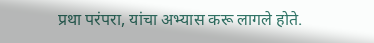प्रथा परंपरा, यांचा अभ्यास करू लागले होते.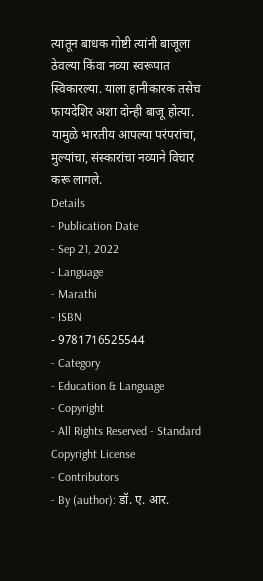त्यातून बाधक गोष्टी त्यांनी बाजूला ठेवल्या किंवा नव्या स्वरूपात स्विकारल्या. याला हानीकारक तसेच फायदेशिर अशा दोन्ही बाजू होत्या. यामुळे भारतीय आपल्या परंपरांचा, मुल्यांचा, संस्कारांचा नव्याने विचार करू लागले.
Details
- Publication Date
- Sep 21, 2022
- Language
- Marathi
- ISBN
- 9781716525544
- Category
- Education & Language
- Copyright
- All Rights Reserved - Standard Copyright License
- Contributors
- By (author): डॉ. ए. आर.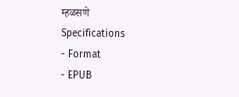म्हळसणे
Specifications
- Format
- EPUB